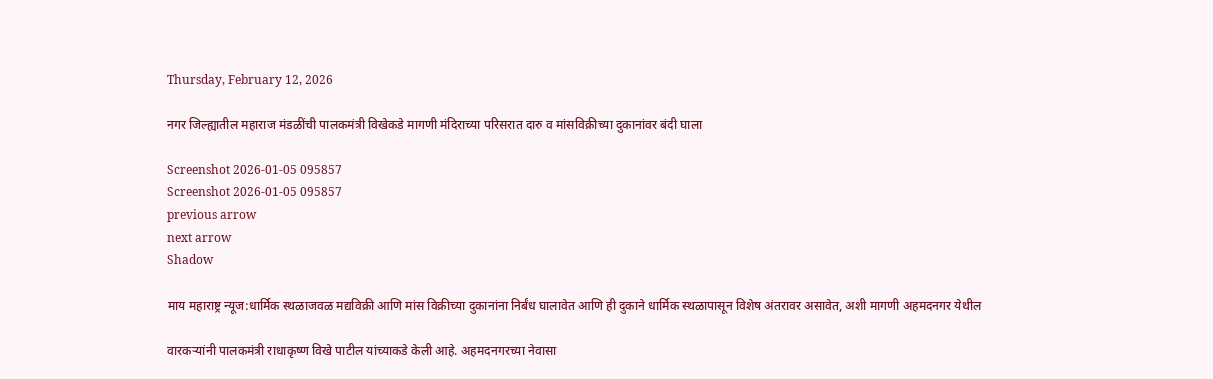Thursday, February 12, 2026

नगर जिल्ह्यातील महाराज मंडळींची पालकमंत्री विखेकडे मागणी मंदिराच्या परिसरात दारु व मांसविक्रीच्या दुकानांवर बंदी घाला

Screenshot 2026-01-05 095857
Screenshot 2026-01-05 095857
previous arrow
next arrow
Shadow

माय महाराष्ट्र न्यूज:धार्मिक स्थळाजवळ मद्यविक्री आणि मांस विक्रीच्या दुकानांना निर्बंध घालावेत आणि ही दुकाने धार्मिक स्थळापासून विशेष अंतरावर असावेत, अशी मागणी अहमदनगर येथील

वारकऱ्यांनी पालकमंत्री राधाकृष्ण विखे पाटील यांच्याकडे केली आहे. अहमदनगरच्या नेवासा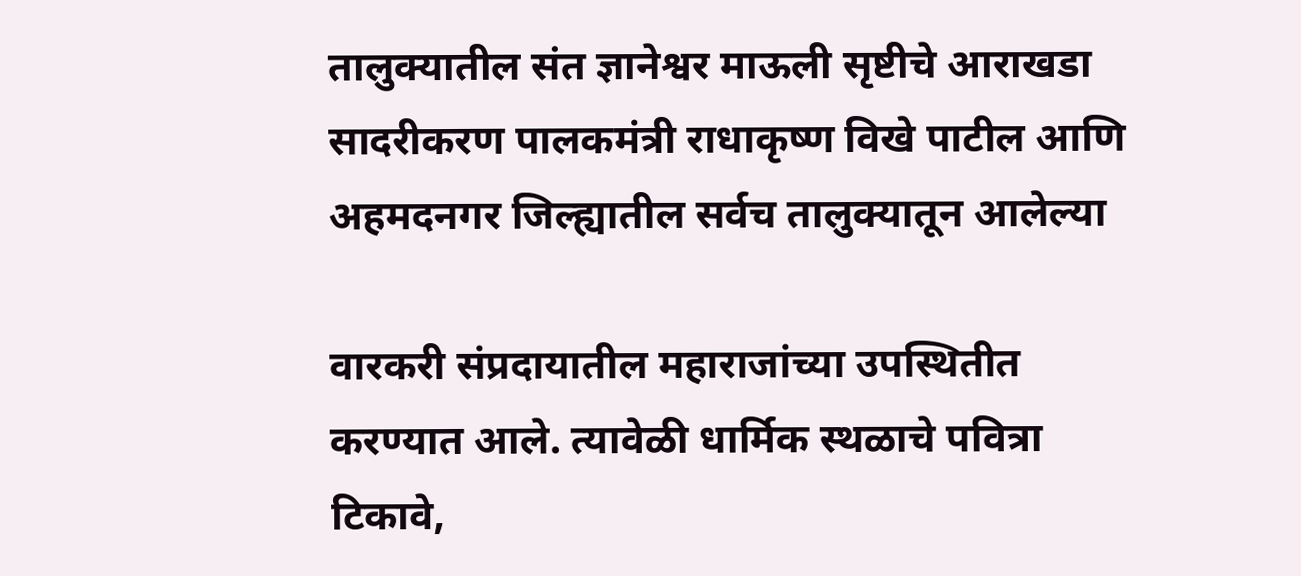तालुक्यातील संत ज्ञानेश्वर माऊली सृष्टीचे आराखडा सादरीकरण पालकमंत्री राधाकृष्ण विखे पाटील आणि अहमदनगर जिल्ह्यातील सर्वच तालुक्यातून आलेल्या

वारकरी संप्रदायातील महाराजांच्या उपस्थितीत करण्यात आले. त्यावेळी धार्मिक स्थळाचे पवित्रा टिकावे,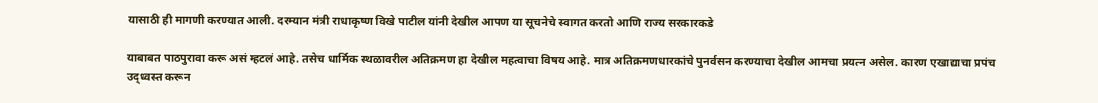यासाठी ही मागणी करण्यात आली. दरम्यान मंत्री राधाकृष्ण विखे पाटील यांनी देखील आपण या सूचनेचे स्वागत करतो आणि राज्य सरकारकडे

याबाबत पाठपुरावा करू असं म्हटलं आहे. तसेच धार्मिक स्थळावरील अतिक्रमण हा देखील महत्वाचा विषय आहे. मात्र अतिक्रमणधारकांचे पुनर्वसन करण्याचा देखील आमचा प्रयत्न असेल. कारण एखाद्याचा प्रपंच उद्ध्वस्त करून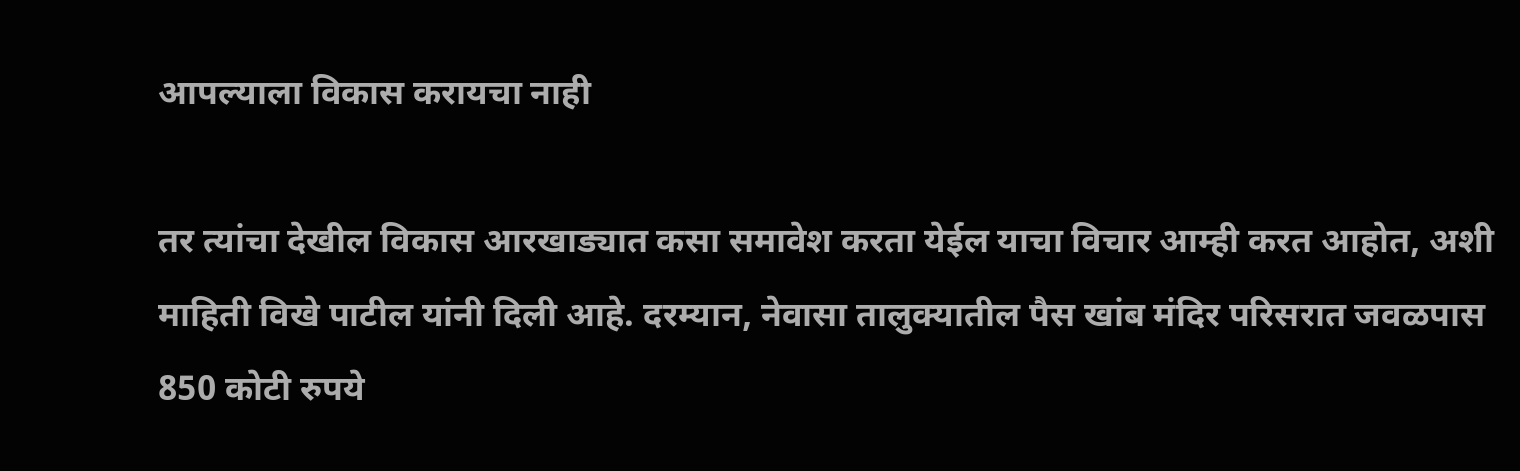आपल्याला विकास करायचा नाही

तर त्यांचा देखील विकास आरखाड्यात कसा समावेश करता येईल याचा विचार आम्ही करत आहोत, अशी माहिती विखे पाटील यांनी दिली आहे. दरम्यान, नेवासा तालुक्यातील पैस खांब मंदिर परिसरात जवळपास 850 कोटी रुपये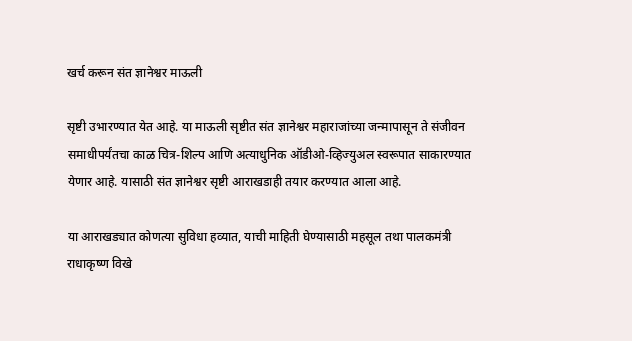खर्च करून संत ज्ञानेश्वर माऊली

सृष्टी उभारण्यात येत आहे. या माऊली सृष्टीत संत ज्ञानेश्वर महाराजांच्या जन्मापासून ते संजीवन समाधीपर्यंतचा काळ चित्र-शिल्प आणि अत्याधुनिक ऑडीओ-व्हिज्युअल स्वरूपात साकारण्यात येणार आहे. यासाठी संत ज्ञानेश्वर सृष्टी आराखडाही तयार करण्यात आला आहे.

या आराखड्यात कोणत्या सुविधा हव्यात, याची माहिती घेण्यासाठी महसूल तथा पालकमंत्री राधाकृष्ण विखे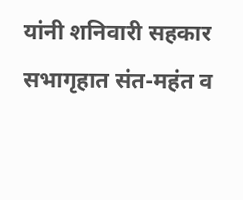यांनी शनिवारी सहकार सभागृहात संत-महंत व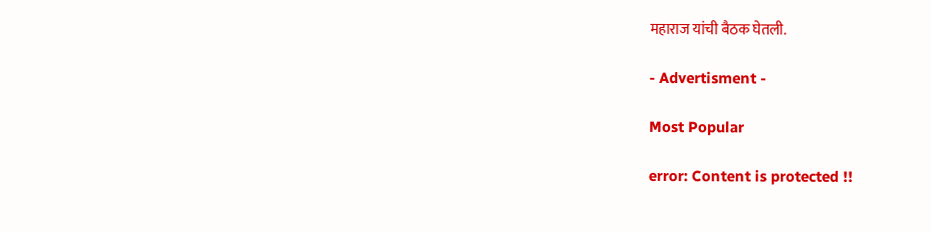महाराज यांची बैठक घेतली.

- Advertisment -

Most Popular

error: Content is protected !!